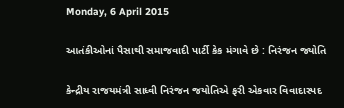Monday, 6 April 2015

આતંકીઓનાં પૈસાથી સમાજવાદી પાર્ટી કેક મંગાવે છે : નિરંજન જ્યોતિ

કેન્દ્રીય રાજયમંત્રી સાધ્વી નિરંજન જયોતિએ ફરી એકવાર વિવાદાસ્પદ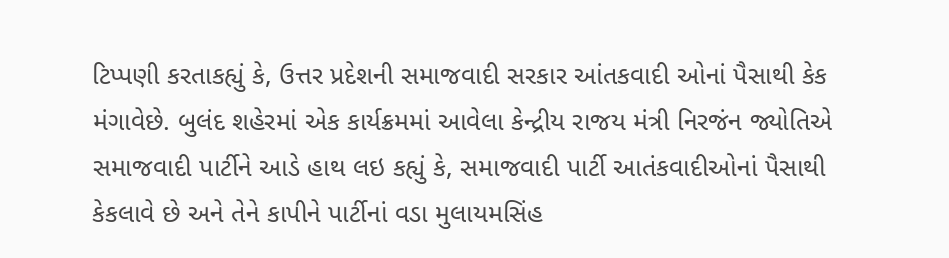ટિપ્પણી કરતાકહ્યું કે, ઉત્તર પ્રદેશની સમાજવાદી સરકાર આંતકવાદી ઓનાં પૈસાથી કેક મંગાવેછે. બુલંદ શહેરમાં એક કાર્યક્રમમાં આવેલા કેન્દ્રીય રાજય મંત્રી નિરજંન જ્યોતિએ સમાજવાદી પાર્ટીને આડે હાથ લઇ કહ્યું કે, સમાજવાદી પાર્ટી આતંકવાદીઓનાં પૈસાથી કેકલાવે છે અને તેને કાપીને પાર્ટીનાં વડા મુલાયમસિંહ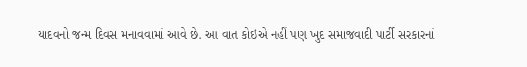યાદવનો જન્મ દિવસ મનાવવામાં આવે છે. આ વાત કોઇએ નહીં પણ ખુદ સમાજવાદી પાર્ટી સરકારનાં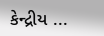કેન્દ્રીય ...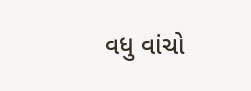વધુ વાંચો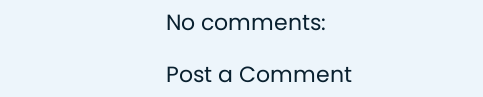No comments:

Post a Comment